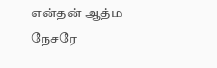என்தன் ஆத்ம நேசரே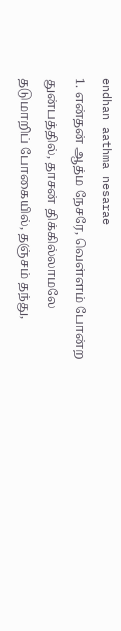endhan aathma nesarae
1. என்தன் ஆத்ம நேசரே, வெள்ளம் போன்ற துன்பத்தில், தாசன் திக்கில்லாமலே தடுமாறிப் போகையில், தஞ்சம் தந்து,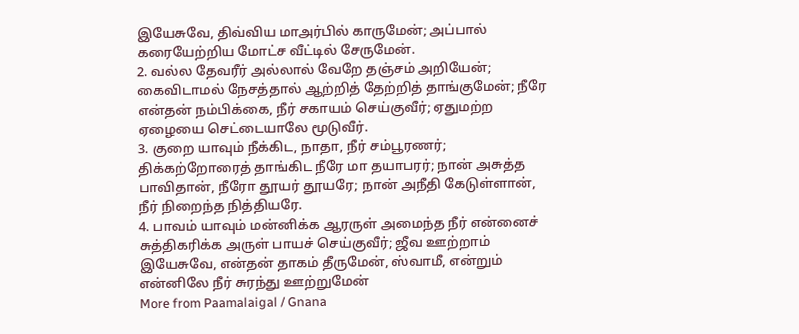இயேசுவே, திவ்விய மாஅர்பில் காருமேன்; அப்பால் கரையேற்றிய மோட்ச வீட்டில் சேருமேன்.
2. வல்ல தேவரீர் அல்லால் வேறே தஞ்சம் அறியேன்; கைவிடாமல் நேசத்தால் ஆற்றித் தேற்றித் தாங்குமேன்; நீரே என்தன் நம்பிக்கை, நீர் சகாயம் செய்குவீர்; ஏதுமற்ற ஏழையை செட்டையாலே மூடுவீர்.
3. குறை யாவும் நீக்கிட, நாதா, நீர் சம்பூரணர்; திக்கற்றோரைத் தாங்கிட நீரே மா தயாபரர்; நான் அசுத்த பாவிதான், நீரோ தூயர் தூயரே; நான் அநீதி கேடுள்ளான், நீர் நிறைந்த நித்தியரே.
4. பாவம் யாவும் மன்னிக்க ஆரருள் அமைந்த நீர் என்னைச் சுத்திகரிக்க அருள் பாயச் செய்குவீர்; ஜீவ ஊற்றாம் இயேசுவே, என்தன் தாகம் தீருமேன், ஸ்வாமீ, என்றும் என்னிலே நீர் சுரந்து ஊற்றுமேன்
More from Paamalaigal / Gnana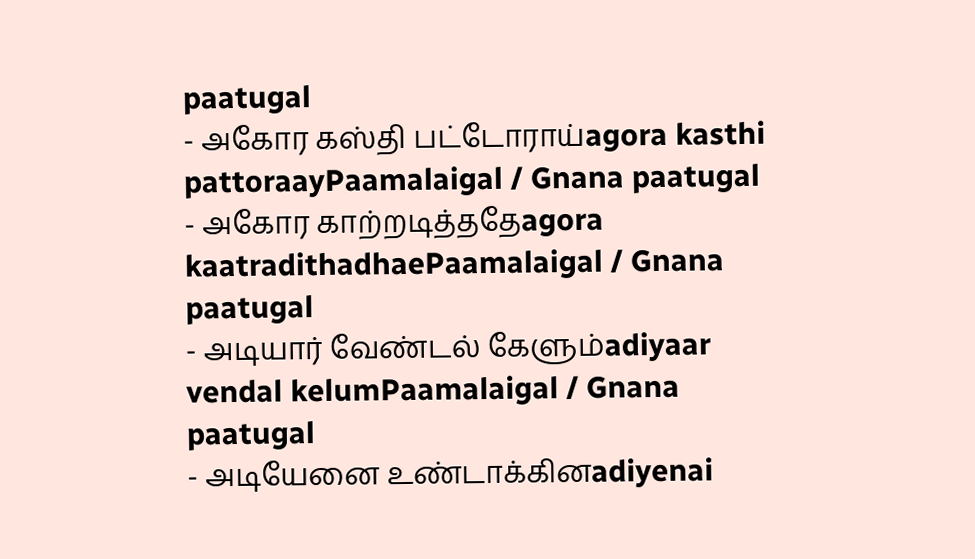paatugal
- அகோர கஸ்தி பட்டோராய்agora kasthi pattoraayPaamalaigal / Gnana paatugal
- அகோர காற்றடித்ததேagora kaatradithadhaePaamalaigal / Gnana paatugal
- அடியார் வேண்டல் கேளும்adiyaar vendal kelumPaamalaigal / Gnana paatugal
- அடியேனை உண்டாக்கினadiyenai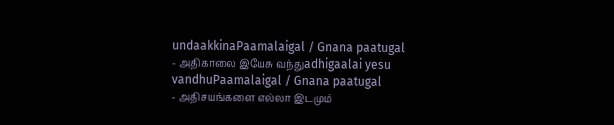undaakkinaPaamalaigal / Gnana paatugal
- அதிகாலை இயேசு வந்துadhigaalai yesu vandhuPaamalaigal / Gnana paatugal
- அதிசயங்களை எல்லா இடமும்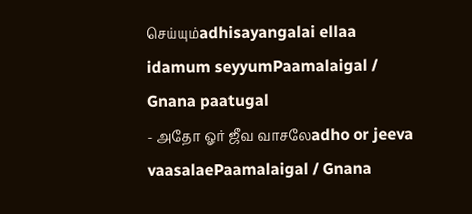செய்யும்adhisayangalai ellaa idamum seyyumPaamalaigal / Gnana paatugal
- அதோ ஓர் ஜீவ வாசலேadho or jeeva vaasalaePaamalaigal / Gnana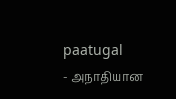paatugal
- அநாதியான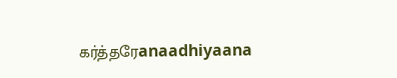கர்த்தரேanaadhiyaana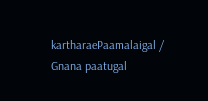kartharaePaamalaigal / Gnana paatugal